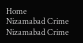Home
Nizamabad Crime
Nizamabad Crime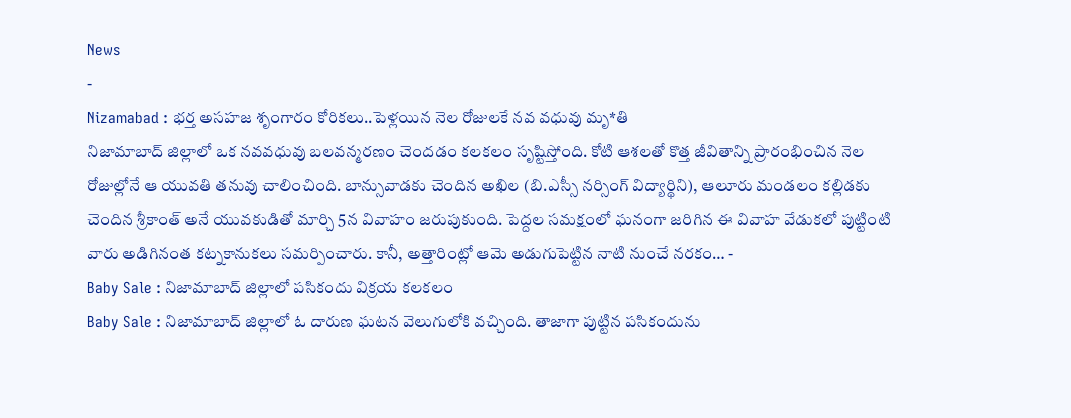News
-
Nizamabad : భర్త అసహజ శృంగారం కోరికలు..పెళ్లయిన నెల రోజులకే నవ వధువు మృ*తి
నిజామాబాద్ జిల్లాలో ఒక నవవధువు బలవన్మరణం చెందడం కలకలం సృష్టిస్తోంది. కోటి ఆశలతో కొత్త జీవితాన్ని ప్రారంభించిన నెల రోజుల్లోనే ఆ యువతి తనువు చాలించింది. బాన్సువాడకు చెందిన అఖిల (బి.ఎస్సీ నర్సింగ్ విద్యార్థిని), ఆలూరు మండలం కల్లిడకు చెందిన శ్రీకాంత్ అనే యువకుడితో మార్చి 5న వివాహం జరుపుకుంది. పెద్దల సమక్షంలో ఘనంగా జరిగిన ఈ వివాహ వేడుకలో పుట్టింటి వారు అడిగినంత కట్నకానుకలు సమర్పించారు. కానీ, అత్తారింట్లో ఆమె అడుగుపెట్టిన నాటి నుంచే నరకం… -
Baby Sale : నిజామాబాద్ జిల్లాలో పసికందు విక్రయ కలకలం
Baby Sale : నిజామాబాద్ జిల్లాలో ఓ దారుణ ఘటన వెలుగులోకి వచ్చింది. తాజాగా పుట్టిన పసికందును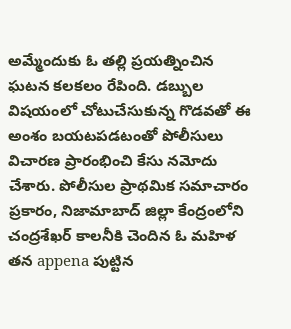అమ్మేందుకు ఓ తల్లి ప్రయత్నించిన ఘటన కలకలం రేపింది. డబ్బుల విషయంలో చోటుచేసుకున్న గొడవతో ఈ అంశం బయటపడటంతో పోలీసులు విచారణ ప్రారంభించి కేసు నమోదు చేశారు. పోలీసుల ప్రాథమిక సమాచారం ప్రకారం, నిజామాబాద్ జిల్లా కేంద్రంలోని చంద్రశేఖర్ కాలనీకి చెందిన ఓ మహిళ తన appena పుట్టిన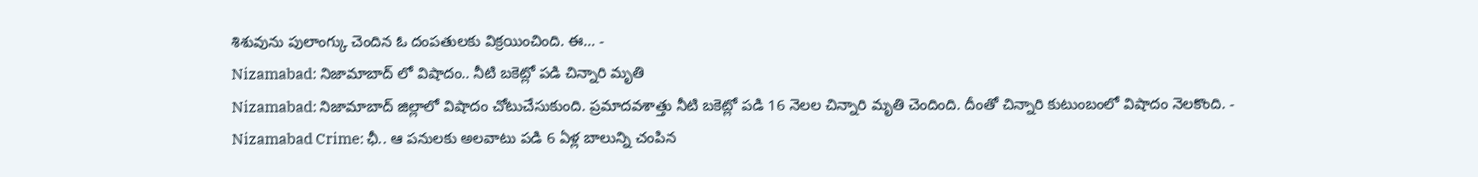శిశువును పులాంగ్కు చెందిన ఓ దంపతులకు విక్రయించింది. ఈ… -
Nizamabad: నిజామాబాద్ లో విషాదం.. నీటి బకెట్లో పడి చిన్నారి మృతి
Nizamabad: నిజామాబాద్ జిల్లాలో విషాదం చోటుచేసుకుంది. ప్రమాదవశాత్తు నీటి బకెట్లో పడి 16 నెలల చిన్నారి మృతి చెందింది. దీంతో చిన్నారి కుటుంబంలో విషాదం నెలకొంది. -
Nizamabad Crime: ఛీ.. ఆ పనులకు అలవాటు పడి 6 ఏళ్ల బాలున్ని చంపిన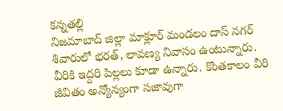కన్నతల్లి
నిజమాబాద్ జిల్లా మాక్లూర్ మండలం దాస్ నగర్ శివారులో భరత్, లావణ్య నివాసం ఉంటున్నారు. వీరికి ఇద్దరి పిల్లలు కూడా ఉన్నారు. కొంతకాలం వీరి జీవితం అన్యోన్యంగా సజావుగా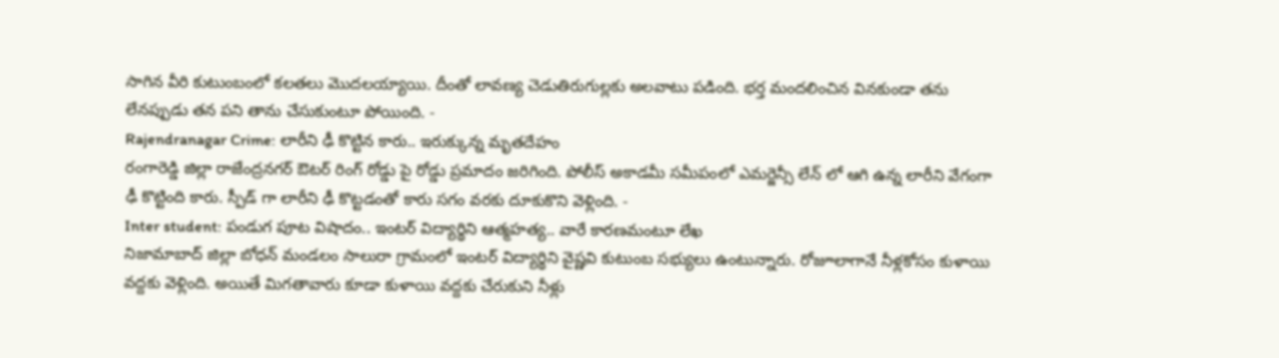సాగిన వీరి కుటుంబంలో కలతలు మొదలయ్యాయి. దీంతో లావణ్య చెడుతిరుగుల్లకు అలవాటు పడింది. భర్త మందలించిన వినకుండా తను లేనప్పుడు తన పని తాను చేసుకుంటూ పోయింది. -
Rajendranagar Crime: లారీని ఢీ కొట్టిన కారు.. ఇరుక్కున్న మృతదేహం
రంగారెడ్డి జిల్లా రాజేంద్రనగర్ ఔటర్ రింగ్ రోడ్డు పై రోడ్డు ప్రమాదం జరిగింది. పోలీస్ అకాడమీ సమీపంలో ఎమర్జెన్సీ లేన్ లో ఆగి ఉన్న లారీని వేగంగా ఢీ కొట్టింది కారు. స్పీడ్ గా లారీని ఢీ కొట్టడంతో కారు సగం వరకు దూకుకొని వెళ్లింది. -
Inter student: పండుగ పూట విషాదం.. ఇంటర్ విద్యార్థిని ఆత్మహత్య.. వారే కారణమంటూ లేఖ
నిజామాబాద్ జిల్లా బోధన్ మండలం సాలురా గ్రామంలో ఇంటర్ విద్యార్థిని వైష్ణవి కుటుంబ సభ్యులు ఉంటున్నారు. రోజూలాగానే నీళ్లకోసం కుళాయి వద్దకు వెళ్లింది. అయితే మిగతావారు కూడా కుళాయి వద్దకు చేరుకుని నీళ్లు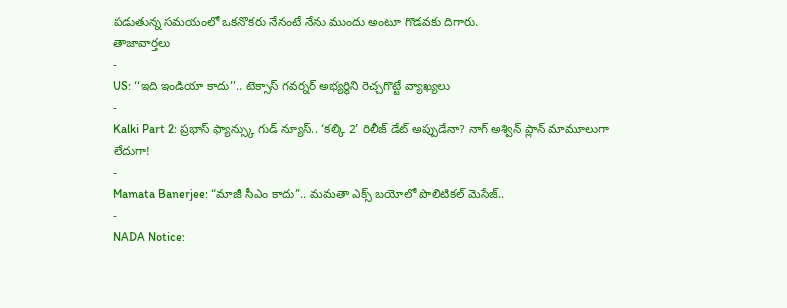పడుతున్న సమయంలో ఒకనొకరు నేనంటే నేను ముందు అంటూ గొడవకు దిగారు.
తాజావార్తలు
-
US: ‘‘ఇది ఇండియా కాదు’’.. టెక్సాస్ గవర్నర్ అభ్యర్థిని రెచ్చగొట్టే వ్యాఖ్యలు
-
Kalki Part 2: ప్రభాస్ ఫ్యాన్స్కు గుడ్ న్యూస్.. ‘కల్కి 2’ రిలీజ్ డేట్ అప్పుడేనా? నాగ్ అశ్విన్ ప్లాన్ మామూలుగా లేదుగా!
-
Mamata Banerjee: “మాజీ సీఎం కాదు”.. మమతా ఎక్స్ బయోలో పొలిటికల్ మెసేజ్..
-
NADA Notice: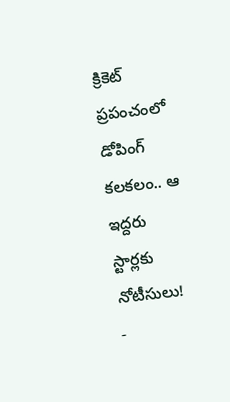క్రికెట్ ప్రపంచంలో డోపింగ్ కలకలం.. ఆ ఇద్దరు స్టార్లకు నోటీసులు!
-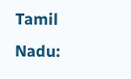Tamil Nadu: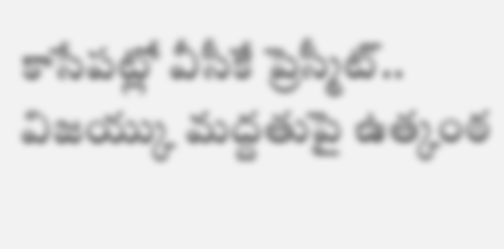కాసేపట్లో వీసీకే ప్రెస్మీట్.. విజయ్కు మద్దతుపై ఉత్కంఠ